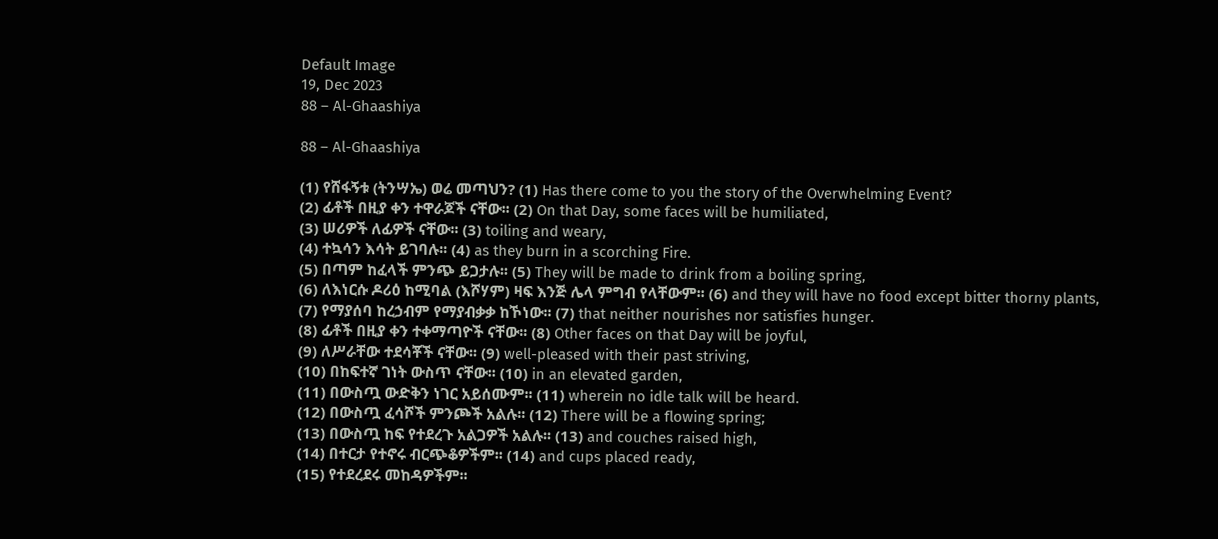Default Image
19, Dec 2023
88 – Al-Ghaashiya

88 – Al-Ghaashiya

(1) የሸፋኝቱ (ትንሣኤ) ወሬ መጣህን? (1) Has there come to you the story of the Overwhelming Event?
(2) ፊቶች በዚያ ቀን ተዋራጆች ናቸው፡፡ (2) On that Day, some faces will be humiliated,
(3) ሠሪዎች ለፊዎች ናቸው፡፡ (3) toiling and weary,
(4) ተኳሳን እሳት ይገባሉ፡፡ (4) as they burn in a scorching Fire.
(5) በጣም ከፈላች ምንጭ ይጋታሉ፡፡ (5) They will be made to drink from a boiling spring,
(6) ለእነርሱ ዶሪዕ ከሚባል (እሾሃም) ዛፍ እንጅ ሌላ ምግብ የላቸውም፡፡ (6) and they will have no food except bitter thorny plants,
(7) የማያሰባ ከረኃብም የማያብቃቃ ከኾነው፡፡ (7) that neither nourishes nor satisfies hunger.
(8) ፊቶች በዚያ ቀን ተቀማጣዮች ናቸው፡፡ (8) Other faces on that Day will be joyful,
(9) ለሥራቸው ተደሳቾች ናቸው፡፡ (9) well-pleased with their past striving,
(10) በከፍተኛ ገነት ውስጥ ናቸው፡፡ (10) in an elevated garden,
(11) በውስጧ ውድቅን ነገር አይሰሙም፡፡ (11) wherein no idle talk will be heard.
(12) በውስጧ ፈሳሾች ምንጮች አልሉ፡፡ (12) There will be a flowing spring;
(13) በውስጧ ከፍ የተደረጉ አልጋዎች አልሉ፡፡ (13) and couches raised high,
(14) በተርታ የተኖሩ ብርጭቆዎችም፡፡ (14) and cups placed ready,
(15) የተደረደሩ መከዳዎችም፡፡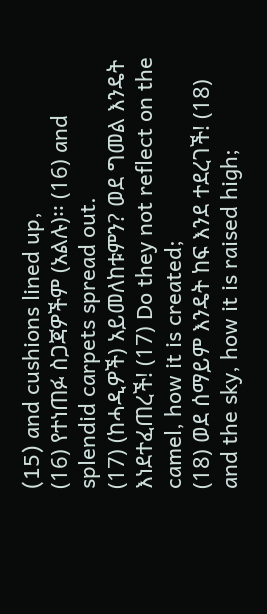(15) and cushions lined up,
(16) የተነጠፉ ስጋጃዎችም (አልሉ)፡፡ (16) and splendid carpets spread out.
(17) (ከሓዲዎች) አይመለከቱምን? ወደ ግመል እንዴት እነደተፈጠረች! (17) Do they not reflect on the camel, how it is created;
(18) ወደ ሰማይም እንዴት ከፍ እንደ ተደረገች! (18) and the sky, how it is raised high;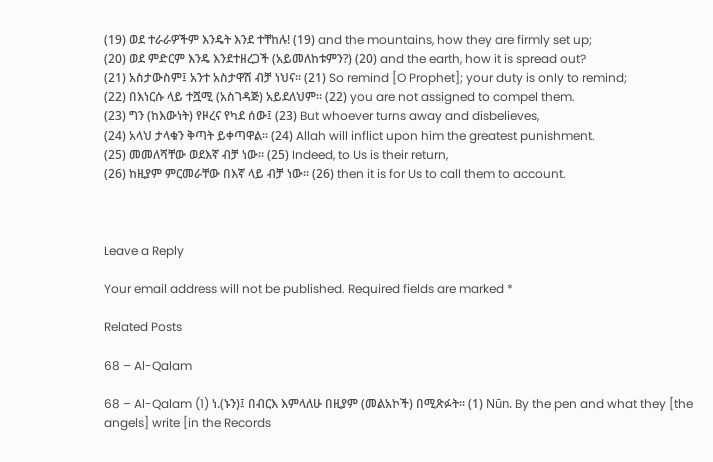(19) ወደ ተራራዎችም እንዴት እንደ ተቸከሉ! (19) and the mountains, how they are firmly set up;
(20) ወደ ምድርም እንዴ እንደተዘረጋች (አይመለከቱምን?) (20) and the earth, how it is spread out?
(21) አስታውስም፤ አንተ አስታዋሽ ብቻ ነህና፡፡ (21) So remind [O Prophet]; your duty is only to remind;
(22) በእነርሱ ላይ ተሿሚ (አስገዳጅ) አይደለህም፡፡ (22) you are not assigned to compel them.
(23) ግን (ከእውነት) የዞረና የካደ ሰው፤ (23) But whoever turns away and disbelieves,
(24) አላህ ታላቁን ቅጣት ይቀጣዋል፡፡ (24) Allah will inflict upon him the greatest punishment.
(25) መመለሻቸው ወደእኛ ብቻ ነው፡፡ (25) Indeed, to Us is their return,
(26) ከዚያም ምርመራቸው በእኛ ላይ ብቻ ነው፡፡ (26) then it is for Us to call them to account.



Leave a Reply

Your email address will not be published. Required fields are marked *

Related Posts

68 – Al-Qalam

68 – Al-Qalam (1) ነ.(ኑን)፤ በብርእ እምላለሁ በዚያም (መልአኮች) በሚጽፉት፡፡ (1) Nūn. By the pen and what they [the angels] write [in the Records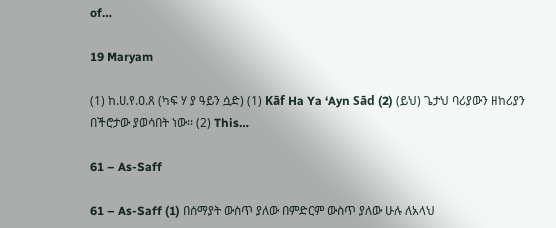of…

19 Maryam

(1) ከ.ሀ.የ.ዐ.ጸ (ካፍ ሃ ያ ዓይን ሷድ) (1) Kāf Ha Ya ‘Ayn Sād (2) (ይህ) ጌታህ ባሪያውን ዘከሪያን በችሮታው ያወሳበት ነው፡፡ (2) This…

61 – As-Saff

61 – As-Saff (1) በሰማያት ውስጥ ያለው በምድርም ውስጥ ያለው ሁሉ ለአላህ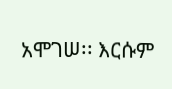አሞገሠ፡፡ እርሱም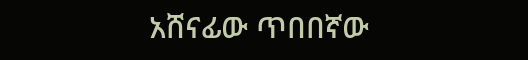አሸናፊው ጥበበኛው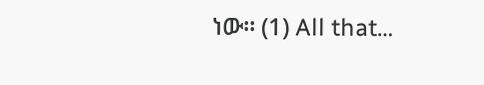ነው፡፡ (1) All that…